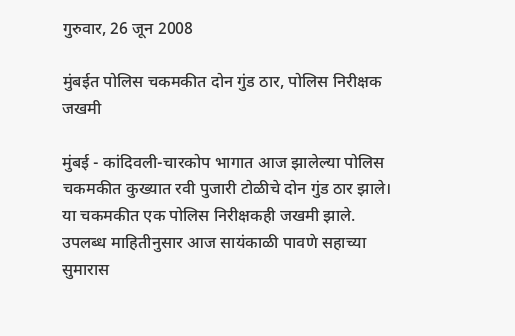गुरुवार, 26 जून 2008

मुंबईत पोलिस चकमकीत दोन गुंड ठार, पोलिस निरीक्षक जखमी

मुंबई - कांदिवली-चारकोप भागात आज झालेल्या पोलिस चकमकीत कुख्यात रवी पुजारी टोळीचे दोन गुंड ठार झाले। या चकमकीत एक पोलिस निरीक्षकही जखमी झाले.
उपलब्ध माहितीनुसार आज सायंकाळी पावणे सहाच्या सुमारास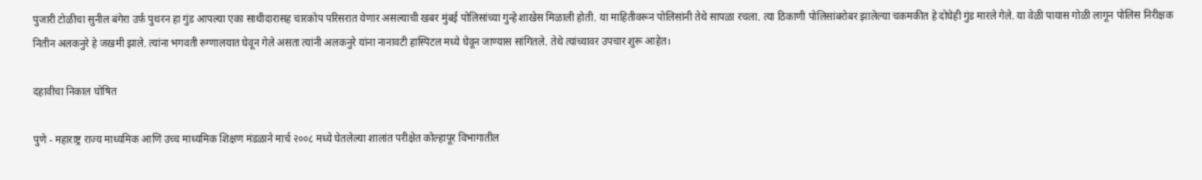पुजारी टोळीचा सुनील बंगेरा उर्फ़ पुथरन हा गुंड आपल्या एका साथीदारासह चारकोप परिसरात येणार असल्याची खबर मुंबई पोलिसांच्या गुन्हे शाखेस मिळाली होती. या माहितीवरून पोलिसांनी तेथे सापळा रचला. त्या ठिकाणी पोलिसांबरोबर झालेल्या चकमकीत हे दोघेही गुंड मारले गेले. या वेळी पायास गोळी लागून पोलिस निरीक्षक नितीन अलकनुरे हे जखमी झाले. त्यांना भगवती रुग्णालयात घेवून गेले असता त्यांनी अलकनुरे यांना नानावटी हास्पिटल मध्ये घेवून जाण्यास सांगितले. तेथे त्यांच्यावर उपचार शुरू आहेत।

दहावीचा निकाल घोषित

पुणे - महाराष्ट्र राज्य माध्यमिक आणि उच्च माध्यमिक शिक्षण मंडळाने मार्च २००८ मध्ये घेतलेल्या शालांत परीक्षेत कोल्हापूर विभागातील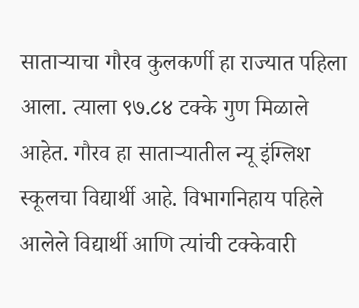साताऱ्याचा गौरव कुलकर्णी हा राज्यात पहिला आला. त्याला ९७.८४ टक्के गुण मिळाले आहेत. गौरव हा साताऱ्यातील न्यू इंग्लिश स्कूलचा विद्यार्थी आहे. विभागनिहाय पहिले आलेले विद्यार्थी आणि त्यांची टक्केवारी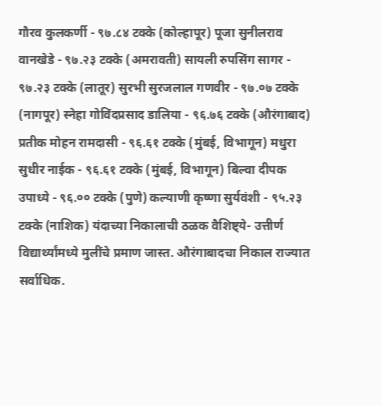गौरव कुलकर्णी - ९७.८४ टक्के (कोल्हापूर) पूजा सुनीलराव वानखेडे - ९७.२३ टक्के (अमरावती) सायली रुपसिंग सागर - ९७.२३ टक्के (लातूर) सुरभी सुरजलाल गणवीर - ९७.०७ टक्के (नागपूर) स्नेहा गोविंदप्रसाद डालिया - ९६.७६ टक्के (औरंगाबाद) प्रतीक मोहन रामदासी - ९६.६१ टक्के (मुंबई, विभागून) मधुरा सुधीर नाईक - ९६.६१ टक्के (मुंबई, विभागून) बिल्वा दीपक उपाध्ये - ९६.०० टक्के (पुणे) कल्याणी कृष्णा सुर्यवंशी - ९५.२३ टक्के (नाशिक) यंदाच्या निकालाची ठळक वैशिष्ट्ये- उत्तीर्ण विद्यार्थ्यांमध्ये मुलींचे प्रमाण जास्त. औरंगाबादचा निकाल राज्यात सर्वाधिक.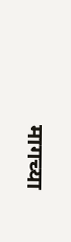मागच्या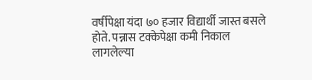वर्षीपेक्षा यंदा ७० हजार विद्यार्थी जास्त बसले होते. पन्नास टक्केपेक्षा कमी निकाल लागलेल्या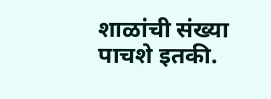शाळांची संख्या पाचशे इतकी.